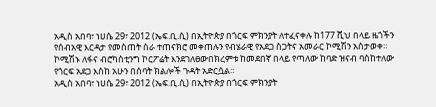አዲስ አበባ፣ ነሀሴ 29፣ 2012 (ኤፍ.ቢ.ሲ) በኢትዮጵያ በጎርፍ ምክንያት ለተፈናቀሉ ከ177 ሺህ በላይ ዜጎችን የሰብአዊ እርዳታ የመስጠት ስራ ተጠናክሮ መቀጠሉን የብሄራዊ የአደጋ ስጋትና አመራር ኮሚሽን አስታወቀ።
ኮሚሽኑ ለፋና ብሮካስቲንግ ኮርፖሬት እንደገለፀውበክረምቱ ከመደበኛ በላይ የጣለው ከባድ ዝናብ ባስከተለው የጎርፍ አደጋ እስከ አሁን በሰባት ክልሎች ጉዳት አድርሷል።
አዲስ አበባ፣ ነሀሴ 29፣ 2012 (ኤፍ.ቢ.ሲ) በኢትዮጵያ በጎርፍ ምክንያት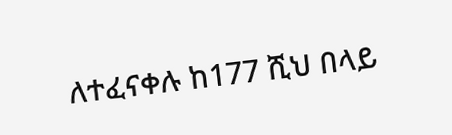ለተፈናቀሉ ከ177 ሺህ በላይ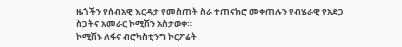ዜጎችን የሰብአዊ እርዳታ የመስጠት ስራ ተጠናክሮ መቀጠሉን የብሄራዊ የአደጋ ስጋትና አመራር ኮሚሽን አስታወቀ።
ኮሚሽኑ ለፋና ብሮካስቲንግ ኮርፖሬት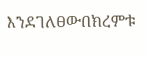እንደገለፀውበክረምቱ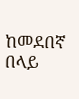ከመደበኛ በላይ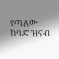የጣለው ከባድ ዝናብ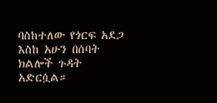ባስከተለው የጎርፍ አደጋ እስከ አሁን በሰባት ክልሎች ጉዳት አድርሷል።